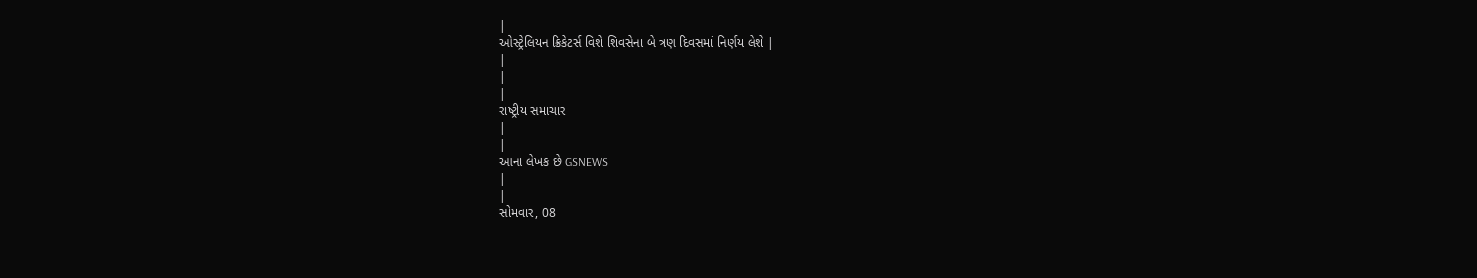|
ઓસ્ટ્રેલિયન ક્રિકેટર્સ વિશે શિવસેના બે ત્રણ દિવસમાં નિર્ણય લેશે |
|
|
|
રાષ્ટ્રીય સમાચાર
|
|
આના લેખક છે GSNEWS
|
|
સોમવાર, 08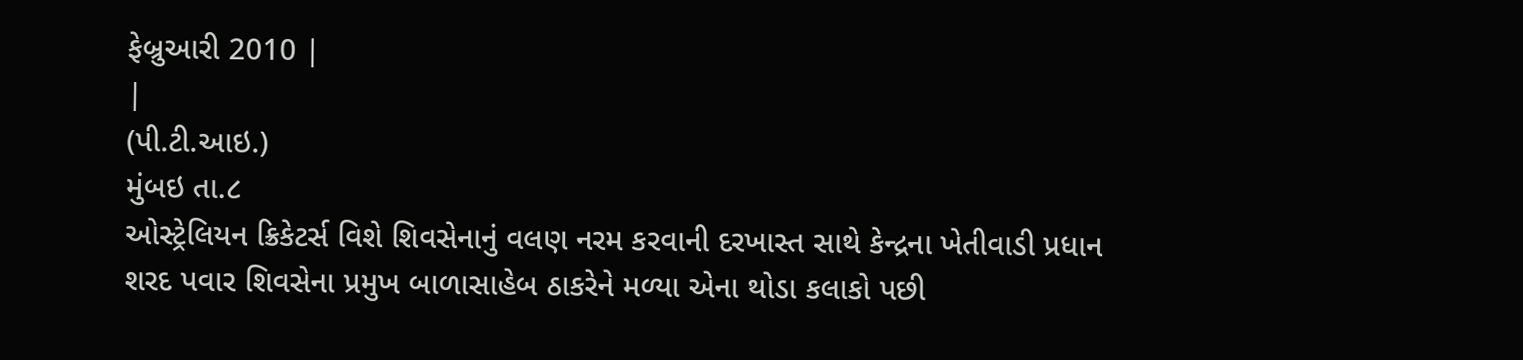ફેબ્રુઆરી 2010 |
|
(પી.ટી.આઇ.)
મુંબઇ તા.૮
ઓસ્ટ્રેલિયન ક્રિકેટર્સ વિશે શિવસેનાનું વલણ નરમ કરવાની દરખાસ્ત સાથે કેન્દ્રના ખેતીવાડી પ્રધાન શરદ પવાર શિવસેના પ્રમુખ બાળાસાહેબ ઠાકરેને મળ્યા એના થોડા કલાકો પછી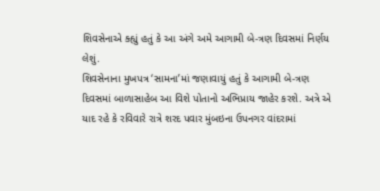શિવસેનાએ ક્હ્યું હતું કે આ અંગે અમે આગામી બે-ત્રણ દિવસમાં નિર્ણય લેશું.
શિવસેનાના મુખપત્ર ‘સામના’માં જણાવાયું હતું કે આગામી બે-ત્રણ દિવસમાં બાળાસાહેબ આ વિશે પોતાનો અભિપ્રાય જાહેર કરશે. અત્રે એ યાદ રહે કે રવિવારે રાત્રે શરદ પવાર મુંબઇના ઉપનગર વાંદરામાં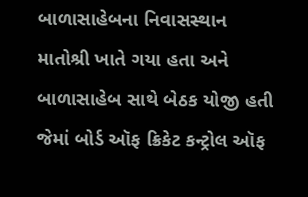બાળાસાહેબના નિવાસસ્થાન માતોશ્રી ખાતે ગયા હતા અને બાળાસાહેબ સાથે બેઠક યોજી હતી જેમાં બોર્ડ ઑફ ક્રિકેટ કન્ટ્રોલ ઑફ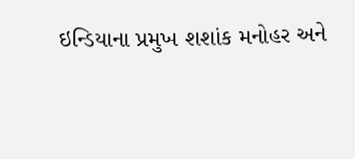ઇન્ડિયાના પ્રમુખ શશાંક મનોહર અને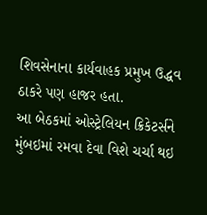શિવસેનાના કાર્યવાહક પ્રમુખ ઉદ્ધવ ઠાકરે પણ હાજર હતા.
આ બેઠકમાં ઓસ્ટ્રેલિયન ક્રિકેટર્સને મુંબઇમાં રમવા દેવા વિશે ચર્ચા થઇ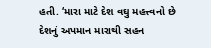હતી. ‘મારા માટે દેશ વઘુ મહત્ત્વનો છે દેશનું અપમાન મારાથી સહન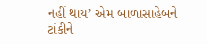નહીં થાય’ એમ બાળાસાહેબને ટાંકીને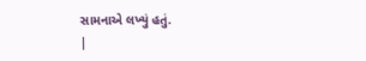સામનાએ લખ્યું હતું.
|